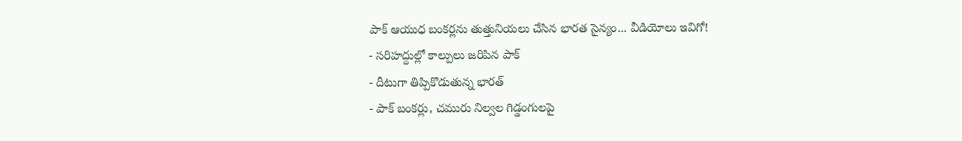పాక్ ఆయుధ బంకర్లను తుత్తునియలు చేసిన భారత సైన్యం... వీడియోలు ఇవిగో!
- సరిహద్దుల్లో కాల్పులు జరిపిన పాక్
- దీటుగా తిప్పికొడుతున్న భారత్
- పాక్ బంకర్లు, చమురు నిల్వల గిడ్డంగులపై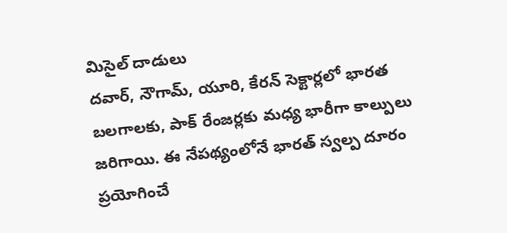మిసైల్ దాడులు
దవార్, నౌగామ్, యూరి, కేరన్ సెక్టార్లలో భారత బలగాలకు, పాక్ రేంజర్లకు మధ్య భారీగా కాల్పులు జరిగాయి. ఈ నేపథ్యంలోనే భారత్ స్వల్ప దూరం ప్రయోగించే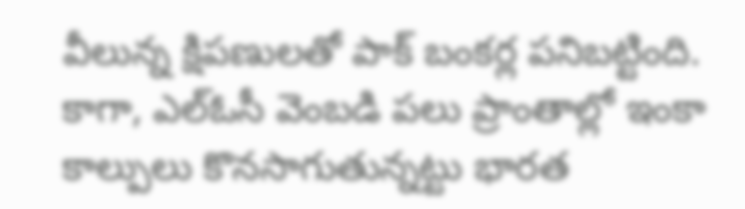వీలున్న క్షిపణులతో పాక్ బంకర్ల పనిబట్టింది. కాగా, ఎల్ఓసీ వెంబడి పలు ప్రాంతాల్లో ఇంకా కాల్పులు కొనసాగుతున్నట్టు భారత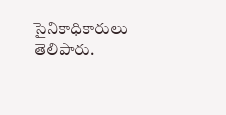సైనికాధికారులు తెలిపారు.